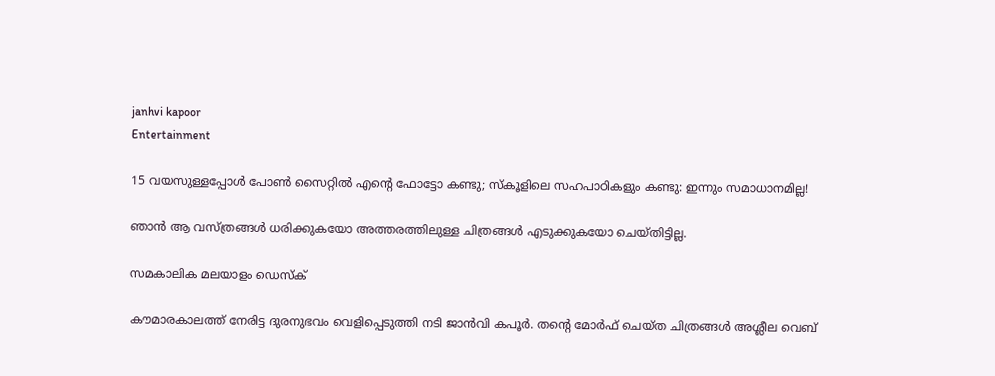janhvi kapoor
Entertainment

15 വയസുള്ളപ്പോള്‍ പോണ്‍ സൈറ്റില്‍ എന്റെ ഫോട്ടോ കണ്ടു; സ്‌കൂളിലെ സഹപാഠികളും കണ്ടു: ഇന്നും സമാധാനമില്ല!

ഞാന്‍ ആ വസ്ത്രങ്ങള്‍ ധരിക്കുകയോ അത്തരത്തിലുള്ള ചിത്രങ്ങള്‍ എടുക്കുകയോ ചെയ്തിട്ടില്ല.

സമകാലിക മലയാളം ഡെസ്ക്

കൗമാരകാലത്ത് നേരിട്ട ദുരനുഭവം വെളിപ്പെടുത്തി നടി ജാന്‍വി കപൂര്‍. തന്റെ മോര്‍ഫ് ചെയ്ത ചിത്രങ്ങള്‍ അശ്ലീല വെബ്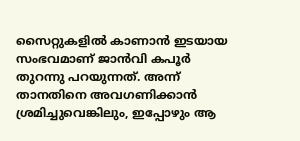സൈറ്റുകളില്‍ കാണാന്‍ ഇടയായ സംഭവമാണ് ജാന്‍വി കപൂര്‍ തുറന്നു പറയുന്നത്. അന്ന് താനതിനെ അവഗണിക്കാന്‍ ശ്രമിച്ചുവെങ്കിലും, ഇപ്പോഴും ആ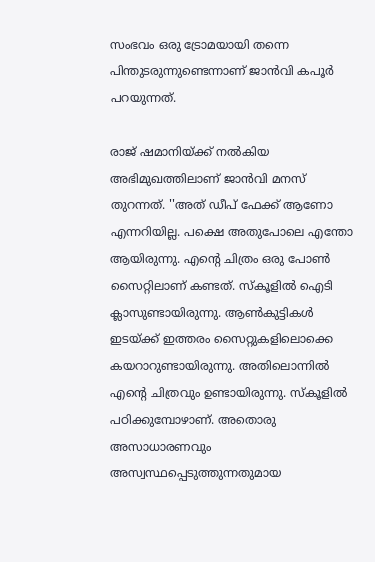സംഭവം ഒരു ട്രോമയായി തന്നെ പിന്തുടരുന്നുണ്ടെന്നാണ് ജാന്‍വി കപൂര്‍ പറയുന്നത്.

രാജ് ഷമാനിയ്ക്ക് നല്‍കിയ അഭിമുഖത്തിലാണ് ജാന്‍വി മനസ് തുറന്നത്. ''അത് ഡീപ് ഫേക്ക് ആണോ എന്നറിയില്ല. പക്ഷെ അതുപോലെ എന്തോ ആയിരുന്നു. എന്റെ ചിത്രം ഒരു പോണ്‍ സൈറ്റിലാണ് കണ്ടത്. സ്‌കൂളില്‍ ഐടി ക്ലാസുണ്ടായിരുന്നു. ആണ്‍കുട്ടികള്‍ ഇടയ്ക്ക് ഇത്തരം സൈറ്റുകളിലൊക്കെ കയറാറുണ്ടായിരുന്നു. അതിലൊന്നില്‍ എന്റെ ചിത്രവും ഉണ്ടായിരുന്നു. സ്‌കൂളില്‍ പഠിക്കുമ്പോഴാണ്. അതൊരു അസാധാരണവും അസ്വസ്ഥപ്പെടുത്തുന്നതുമായ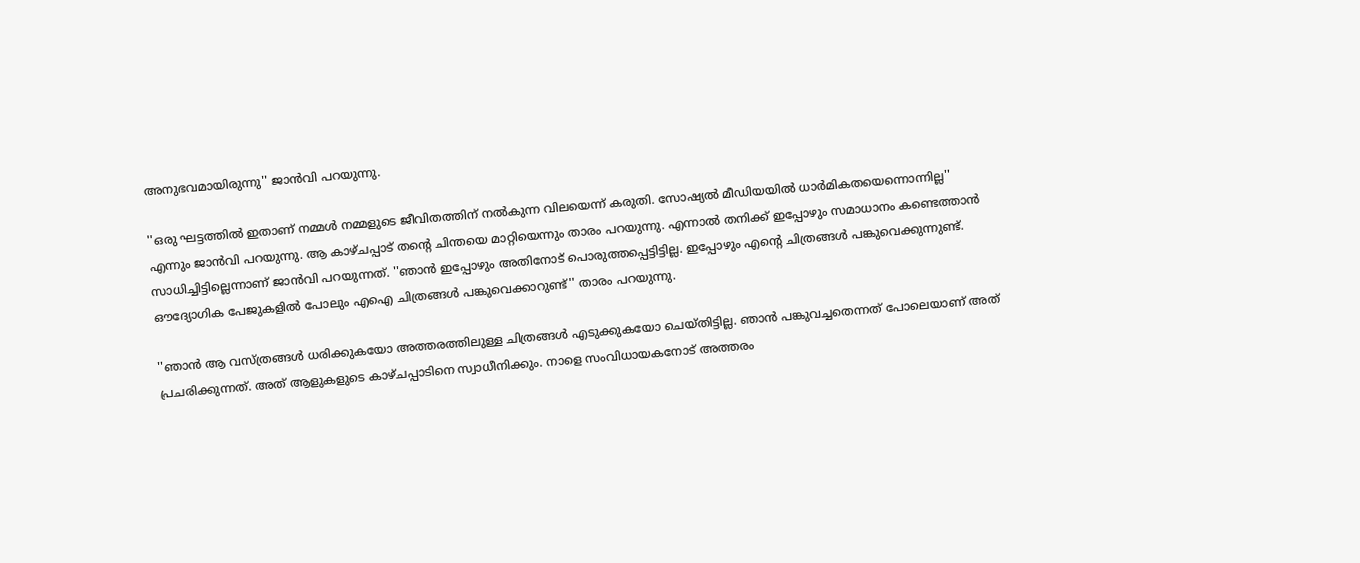അനുഭവമായിരുന്നു'' ജാന്‍വി പറയുന്നു.

''ഒരു ഘട്ടത്തില്‍ ഇതാണ് നമ്മള്‍ നമ്മളുടെ ജീവിതത്തിന് നല്‍കുന്ന വിലയെന്ന് കരുതി. സോഷ്യല്‍ മീഡിയയില്‍ ധാര്‍മികതയെന്നൊന്നില്ല'' എന്നും ജാന്‍വി പറയുന്നു. ആ കാഴ്ചപ്പാട് തന്റെ ചിന്തയെ മാറ്റിയെന്നും താരം പറയുന്നു. എന്നാല്‍ തനിക്ക് ഇപ്പോഴും സമാധാനം കണ്ടെത്താന്‍ സാധിച്ചിട്ടില്ലെന്നാണ് ജാന്‍വി പറയുന്നത്. ''ഞാന്‍ ഇപ്പോഴും അതിനോട് പൊരുത്തപ്പെട്ടിട്ടില്ല. ഇപ്പോഴും എന്റെ ചിത്രങ്ങള്‍ പങ്കുവെക്കുന്നുണ്ട്. ഔദ്യോഗിക പേജുകളില്‍ പോലും എഐ ചിത്രങ്ങള്‍ പങ്കുവെക്കാറുണ്ട്'' താരം പറയുന്നു.

''ഞാന്‍ ആ വസ്ത്രങ്ങള്‍ ധരിക്കുകയോ അത്തരത്തിലുള്ള ചിത്രങ്ങള്‍ എടുക്കുകയോ ചെയ്തിട്ടില്ല. ഞാന്‍ പങ്കുവച്ചതെന്നത് പോലെയാണ് അത് പ്രചരിക്കുന്നത്. അത് ആളുകളുടെ കാഴ്ചപ്പാടിനെ സ്വാധീനിക്കും. നാളെ സംവിധായകനോട് അത്തരം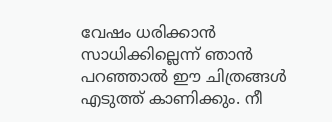വേഷം ധരിക്കാന്‍ സാധിക്കില്ലെന്ന് ഞാന്‍ പറഞ്ഞാല്‍ ഈ ചിത്രങ്ങള്‍ എടുത്ത് കാണിക്കും. നീ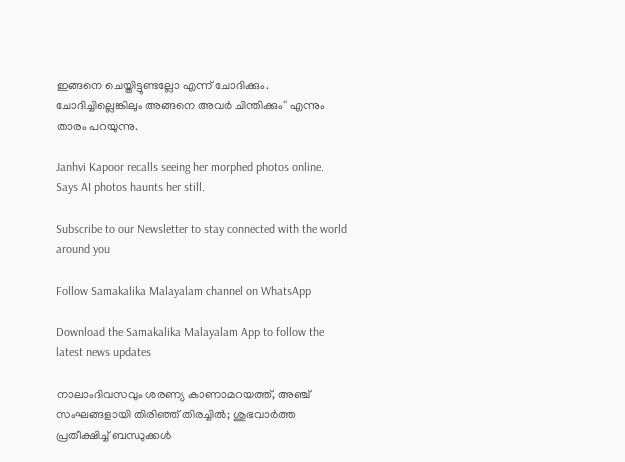ഇങ്ങനെ ചെയ്തിട്ടുണ്ടല്ലോ എന്ന് ചോദിക്കും. ചോദിച്ചില്ലെങ്കിലും അങ്ങനെ അവര്‍ ചിന്തിക്കും'' എന്നും താരം പറയുന്നു.

Janhvi Kapoor recalls seeing her morphed photos online. Says AI photos haunts her still.

Subscribe to our Newsletter to stay connected with the world around you

Follow Samakalika Malayalam channel on WhatsApp

Download the Samakalika Malayalam App to follow the latest news updates

നാലാംദിവസവും ശരണ്യ കാണാമറയത്ത്, അഞ്ച് സംഘങ്ങളായി തിരിഞ്ഞ് തിരച്ചില്‍; ശുഭവാര്‍ത്ത പ്രതീക്ഷിച്ച് ബന്ധുക്കള്‍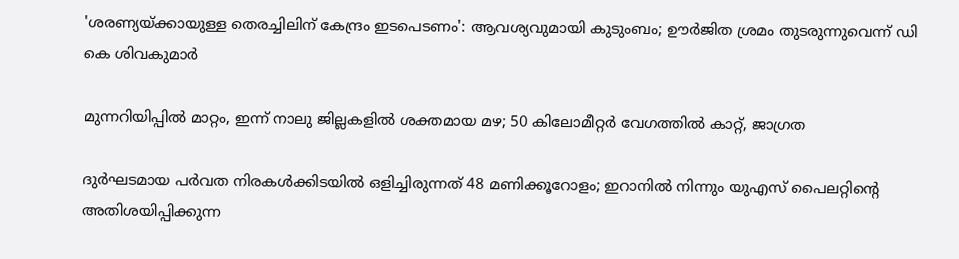'ശരണ്യയ്ക്കായുള്ള തെരച്ചിലിന് കേന്ദ്രം ഇടപെടണം': ആവശ്യവുമായി കുടുംബം; ഊര്‍ജിത ശ്രമം തുടരുന്നുവെന്ന് ഡി കെ ശിവകുമാര്‍

മുന്നറിയിപ്പിൽ മാറ്റം, ഇന്ന് നാലു ജില്ലകളിൽ ശക്തമായ മഴ; 50 കിലോമീറ്റർ വേഗത്തിൽ കാറ്റ്, ജാഗ്രത

ദുർഘടമായ പർവത നിരകൾക്കിടയിൽ ഒളിച്ചിരുന്നത് 48 മണിക്കൂറോളം; ഇറാനിൽ നിന്നും യുഎസ് പൈലറ്റിന്റെ അതിശയിപ്പിക്കുന്ന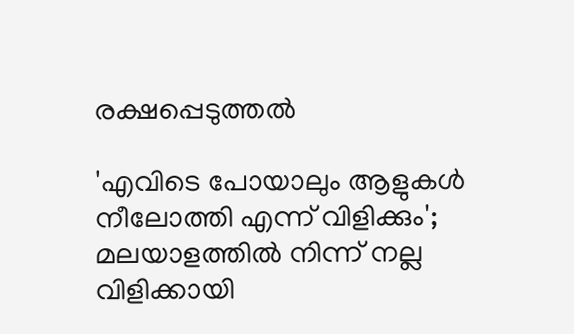രക്ഷപ്പെടുത്തൽ

'എവിടെ പോയാലും ആളുകൾ നീലോത്തി എന്ന് വിളിക്കും'; മലയാളത്തിൽ നിന്ന് നല്ല വിളിക്കായി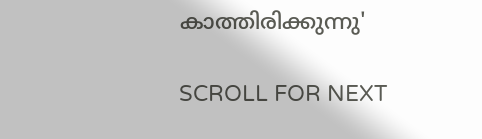കാത്തിരിക്കുന്നു'

SCROLL FOR NEXT